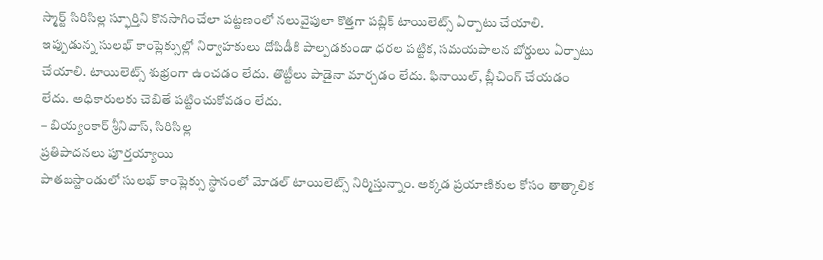స్మార్ట్ సిరిసిల్ల స్ఫూర్తిని కొనసాగించేలా పట్టణంలో నలువైపులా కొత్తగా పబ్లిక్ టాయిలెట్స్ ఏర్పాటు చేయాలి. ఇప్పుడున్న సులభ్ కాంప్లెక్సుల్లో నిర్వాహకులు దోపిడీకి పాల్పడకుండా ధరల పట్టిక, సమయపాలన బోర్డులు ఏర్పాటు చేయాలి. టాయిలెట్స్ శుభ్రంగా ఉంచడం లేదు. తొట్టీలు పాడైనా మార్చడం లేదు. ఫినాయిల్, బ్లీచింగ్ చేయడం లేదు. అధికారులకు చెబితే పట్టించుకోవడం లేదు.
– బియ్యంకార్ శ్రీనివాస్, సిరిసిల్ల
ప్రతిపాదనలు పూర్తయ్యాయి
పాతబస్టాండులో సులభ్ కాంప్లెక్సు స్థానంలో మోడల్ టాయిలెట్స్ నిర్మిస్తున్నాం. అక్కడ ప్రయాణికుల కోసం తాత్కాలిక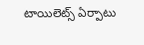టాయిలెట్స్ ఏర్పాటు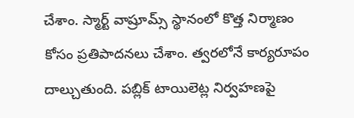చేశాం. స్మార్ట్ వాష్రూమ్స్ స్థానంలో కొత్త నిర్మాణం కోసం ప్రతిపాదనలు చేశాం. త్వరలోనే కార్యరూపం దాల్చుతుంది. పబ్లిక్ టాయిలెట్ల నిర్వహణపై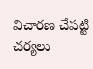విచారణ చేపట్టి చర్యలు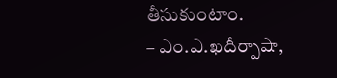తీసుకుంటాం.
– ఎం.ఎ.ఖదీర్పాషా,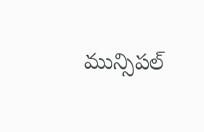మున్సిపల్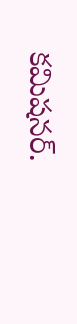కమిషనర్.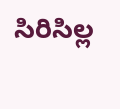సిరిసిల్ల